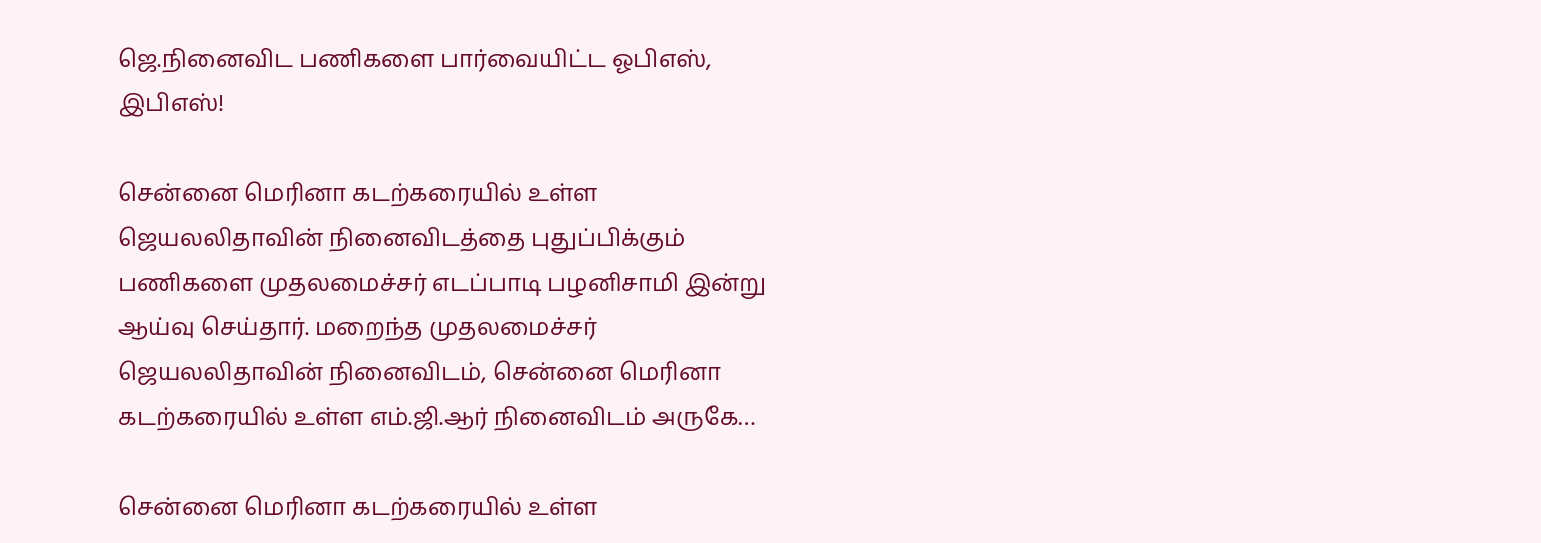ஜெ.நினைவிட பணிகளை பார்வையிட்ட ஓபிஎஸ், இபிஎஸ்!

சென்னை மெரினா கடற்கரையில் உள்ள ஜெயலலிதாவின் நினைவிடத்தை புதுப்பிக்கும் பணிகளை முதலமைச்சர் எடப்பாடி பழனிசாமி இன்று ஆய்வு செய்தார். மறைந்த முதலமைச்சர் ஜெயலலிதாவின் நினைவிடம், சென்னை மெரினா கடற்கரையில் உள்ள எம்.ஜி.ஆர் நினைவிடம் அருகே…

சென்னை மெரினா கடற்கரையில் உள்ள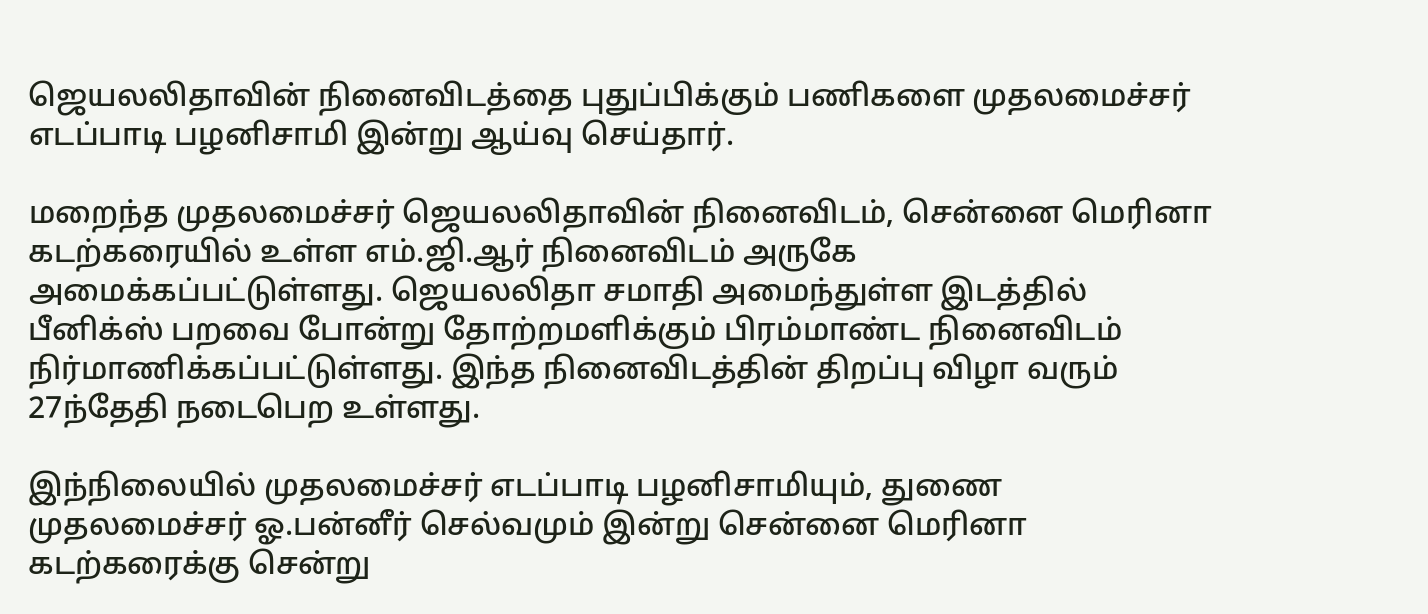ஜெயலலிதாவின் நினைவிடத்தை புதுப்பிக்கும் பணிகளை முதலமைச்சர் எடப்பாடி பழனிசாமி இன்று ஆய்வு செய்தார்.

மறைந்த முதலமைச்சர் ஜெயலலிதாவின் நினைவிடம், சென்னை மெரினா கடற்கரையில் உள்ள எம்.ஜி.ஆர் நினைவிடம் அருகே அமைக்கப்பட்டுள்ளது. ஜெயலலிதா சமாதி அமைந்துள்ள இடத்தில் பீனிக்ஸ் பறவை போன்று தோற்றமளிக்கும் பிரம்மாண்ட நினைவிடம் நிர்மாணிக்கப்பட்டுள்ளது. இந்த நினைவிடத்தின் திறப்பு விழா வரும் 27ந்தேதி நடைபெற உள்ளது.

இந்நிலையில் முதலமைச்சர் எடப்பாடி பழனிசாமியும், துணை முதலமைச்சர் ஓ.பன்னீர் செல்வமும் இன்று சென்னை மெரினா கடற்கரைக்கு சென்று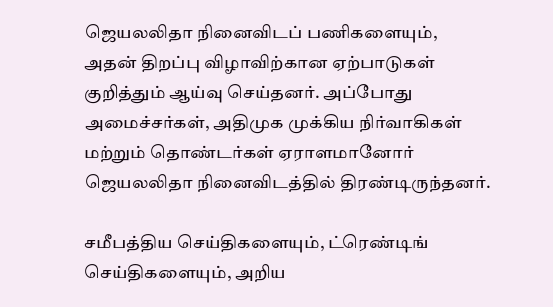ஜெயலலிதா நினைவிடப் பணிகளையும், அதன் திறப்பு விழாவிற்கான ஏற்பாடுகள் குறித்தும் ஆய்வு செய்தனர். அப்போது அமைச்சர்கள், அதிமுக முக்கிய நிர்வாகிகள் மற்றும் தொண்டர்கள் ஏராளமானோர் ஜெயலலிதா நினைவிடத்தில் திரண்டிருந்தனர்.

சமீபத்திய செய்திகளையும், ட்ரெண்டிங் செய்திகளையும், அறிய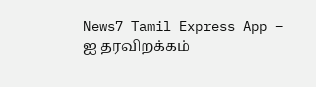News7 Tamil Express App – ஐ தரவிறக்கம்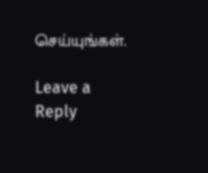செய்யுங்கள்.

Leave a Reply